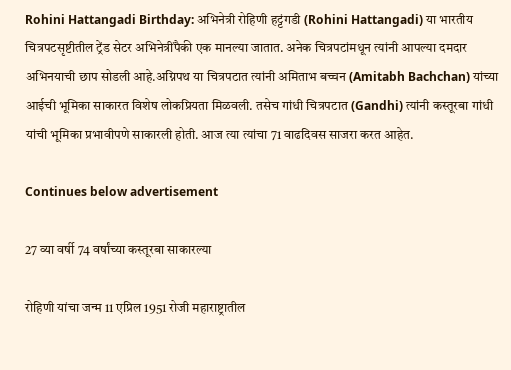Rohini Hattangadi Birthday: अभिनेत्री रोहिणी हट्टंगडी (Rohini Hattangadi) या भारतीय चित्रपटसृष्टीतील ट्रेंड सेटर अभिनेत्रींपैकी एक मानल्या जातात. अनेक चित्रपटांमधून त्यांनी आपल्या दमदार अभिनयाची छाप सोडली आहे.अग्निपथ या चित्रपटात त्यांनी अमिताभ बच्चन (Amitabh Bachchan) यांच्या आईची भूमिका साकारत विशेष लोकप्रियता मिळवली. तसेच गांधी चित्रपटात (Gandhi) त्यांनी कस्तूरबा गांधी यांची भूमिका प्रभावीपणे साकारली होती. आज त्या त्यांचा 71 वाढदिवस साजरा करत आहेत.

Continues below advertisement

27 व्या वर्षी 74 वर्षांच्या कस्तूरबा साकारल्या

रोहिणी यांचा जन्म 11 एप्रिल 1951 रोजी महाराष्ट्रातील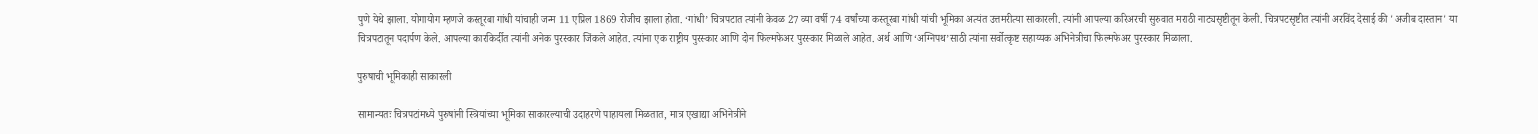पुणे येथे झाला. योगायोग म्हणजे कस्तूरबा गांधी यांचाही जन्म 11 एप्रिल 1869 रोजीच झाला होता. ‘गांधी’ चित्रपटात त्यांनी केवळ 27 व्या वर्षी 74 वर्षांच्या कस्तूरबा गांधी यांची भूमिका अत्यंत उत्तमरीत्या साकारली. त्यांनी आपल्या करिअरची सुरुवात मराठी नाट्यसृष्टीतून केली. चित्रपटसृष्टीत त्यांनी अरविंद देसाई की 'अजीब दास्तान' या चित्रपटातून पदार्पण केले. आपल्या कारकिर्दीत त्यांनी अनेक पुरस्कार जिंकले आहेत. त्यांना एक राष्ट्रीय पुरस्कार आणि दोन फिल्मफेअर पुरस्कार मिळाले आहेत. अर्थ आणि ‘अग्निपथ’साठी त्यांना सर्वोत्कृष्ट सहाय्यक अभिनेत्रीचा फिल्मफेअर पुरस्कार मिळाला.

पुरुषाची भूमिकाही साकारली

सामान्यतः चित्रपटांमध्ये पुरुषांनी स्त्रियांच्या भूमिका साकारल्याची उदाहरणे पाहायला मिळतात, मात्र एखाद्या अभिनेत्रीने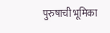पुरुषाची भूमिका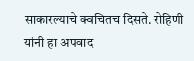साकारल्याचे क्वचितच दिसते. रोहिणी यांनी हा अपवाद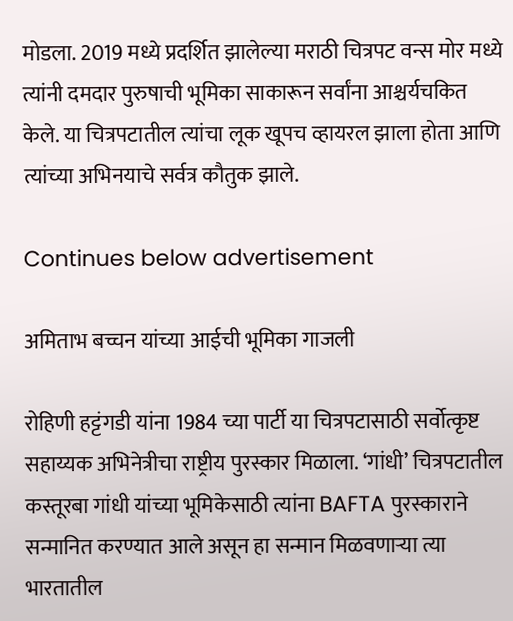मोडला. 2019 मध्ये प्रदर्शित झालेल्या मराठी चित्रपट वन्स मोर मध्ये त्यांनी दमदार पुरुषाची भूमिका साकारून सर्वांना आश्चर्यचकित केले. या चित्रपटातील त्यांचा लूक खूपच व्हायरल झाला होता आणि त्यांच्या अभिनयाचे सर्वत्र कौतुक झाले.

Continues below advertisement

अमिताभ बच्चन यांच्या आईची भूमिका गाजली

रोहिणी हट्टंगडी यांना 1984 च्या पार्टी या चित्रपटासाठी सर्वोत्कृष्ट सहाय्यक अभिनेत्रीचा राष्ट्रीय पुरस्कार मिळाला. ‘गांधी’ चित्रपटातील कस्तूरबा गांधी यांच्या भूमिकेसाठी त्यांना BAFTA पुरस्काराने सन्मानित करण्यात आले असून हा सन्मान मिळवणाऱ्या त्या भारतातील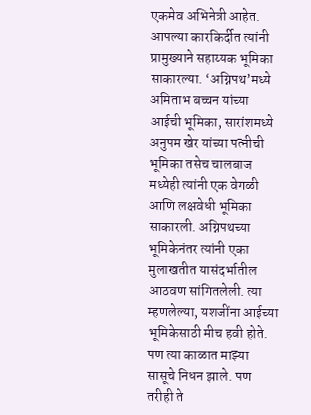एकमेव अभिनेत्री आहेत. आपल्या कारकिर्दीत त्यांनी प्रामुख्याने सहाय्यक भूमिका साकारल्या. ‘अग्निपथ’मध्ये अमिताभ बच्चन यांच्या आईची भूमिका, सारांशमध्ये अनुपम खेर यांच्या पत्नीची भूमिका तसेच चालबाज मध्येही त्यांनी एक वेगळी आणि लक्षवेधी भूमिका साकारली. अग्निपथच्या भूमिकेनंतर त्यांनी एका मुलाखतीत यासंदर्भातील आठवण सांगितलेली. त्या म्हणलेल्या, यशजींना आईच्या भूमिकेसाठी मीच हवी होते. पण त्या काळात माझ्या सासूचे निधन झाले. पण तरीही ते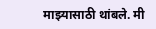माझ्यासाठी थांबले. मी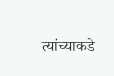त्यांच्याकडे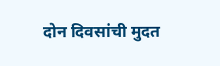दोन दिवसांची मुदत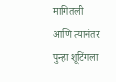मागितली आणि त्यानंतर पुन्हा शूटिंगला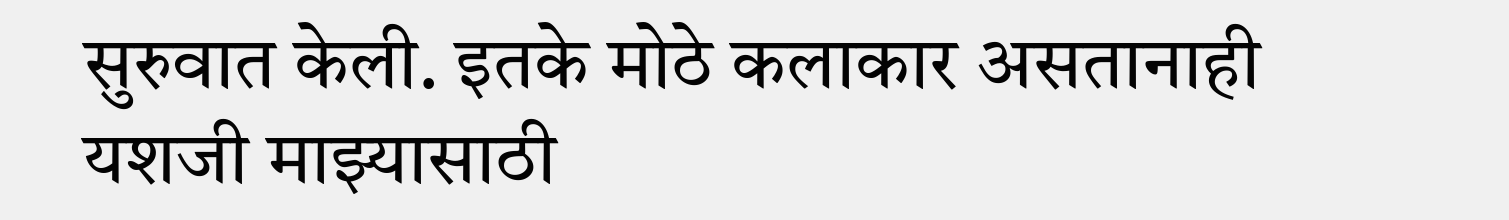सुरुवात केली. इतके मोठे कलाकार असतानाही यशजी माझ्यासाठी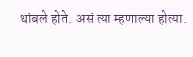थांबले होते. असं त्या म्हणाल्या होत्या.